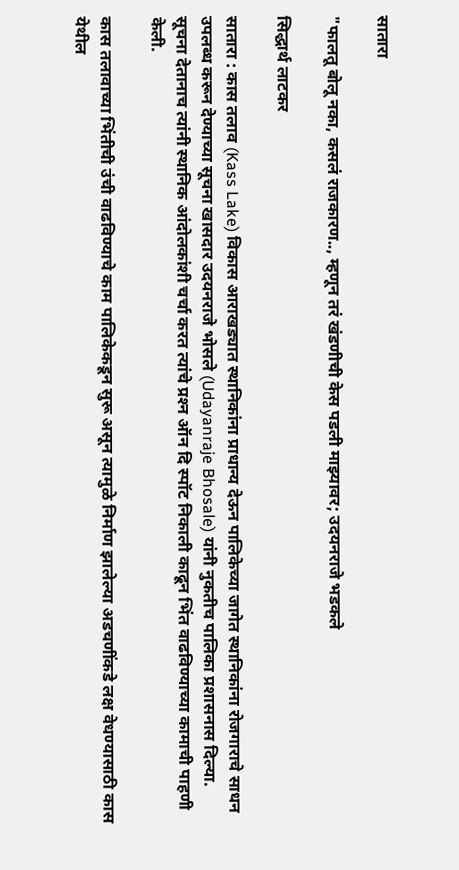सातारा

"फालतू बोलू नका, कसलं राजकारण.., म्हणून तरं खंडणीची केस पडली माझ्यावर; उदयनराजे भडकले

सिद्धार्थ लाटकर

सातारा : कास तलाव (Kass Lake) विकास आराखड्यात स्थानिकांना प्राधान्य देऊन पालिकेच्या जागेत स्थानिकांना रोजगाराचे साधन उपलब्ध करून देण्याच्या सूचना खासदार उदयनराजे भोसले (Udayanraje Bhosale) यांनी नुकतीच पालिका प्रशासनास दिल्या. सूचना देतानाच त्यांनी स्थानिक आंदोलकांशी चर्चा करत त्यांचे प्रश्‍न ऑन दि स्पॉट निकाली काढून भिंत वाढविण्याच्या कामाची पाहणी केली.

कास तलावाच्या भिंतीची उंची वाढविण्याचे काम पालिकेकडून सुरू असून त्यामुळे निर्माण झालेल्या अडचणींकडे लक्ष वेधण्यासाठी कास येथील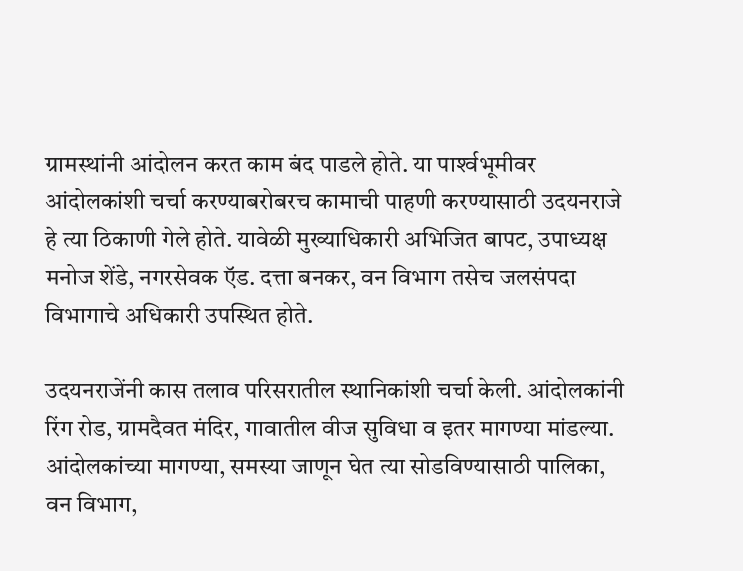ग्रामस्थांनी आंदोलन करत काम बंद पाडले होते. या पार्श्‍वभूमीवर आंदोलकांशी चर्चा करण्याबरोबरच कामाची पाहणी करण्यासाठी उदयनराजे हे त्या ठिकाणी गेले होते. यावेळी मुख्याधिकारी अभिजित बापट, उपाध्यक्ष मनोज शेंडे, नगरसेवक ऍड. दत्ता बनकर, वन विभाग तसेच जलसंपदा विभागाचे अधिकारी उपस्थित होते.

उदयनराजेंनी कास तलाव परिसरातील स्थानिकांशी चर्चा केली. आंदोलकांनी रिंग रोड, ग्रामदैवत मंदिर, गावातील वीज सुविधा व इतर मागण्या मांडल्या. आंदोलकांच्या मागण्या, समस्या जाणून घेत त्या सोडविण्यासाठी पालिका, वन विभाग,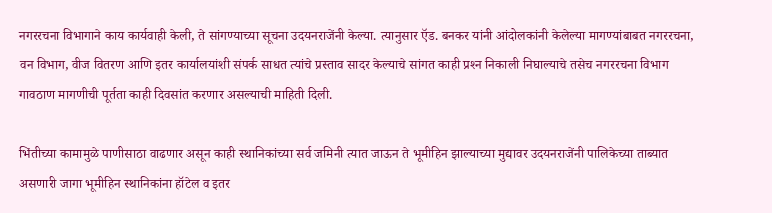नगररचना विभागाने काय कार्यवाही केली, ते सांगण्याच्या सूचना उदयनराजेंनी केल्या. त्यानुसार ऍड. बनकर यांनी आंदोलकांनी केलेल्या मागण्यांबाबत नगररचना, वन विभाग, वीज वितरण आणि इतर कार्यालयांशी संपर्क साधत त्यांचे प्रस्ताव सादर केल्याचे सांगत काही प्रश्‍न निकाली निघाल्याचे तसेच नगररचना विभाग गावठाण मागणीची पूर्तता काही दिवसांत करणार असल्याची माहिती दिली.

भिंतीच्या कामामुळे पाणीसाठा वाढणार असून काही स्थानिकांच्या सर्व जमिनी त्यात जाऊन ते भूमीहिन झाल्याच्या मुद्यावर उदयनराजेंनी पालिकेच्या ताब्यात असणारी जागा भूमीहिन स्थानिकांना हॉटेल व इतर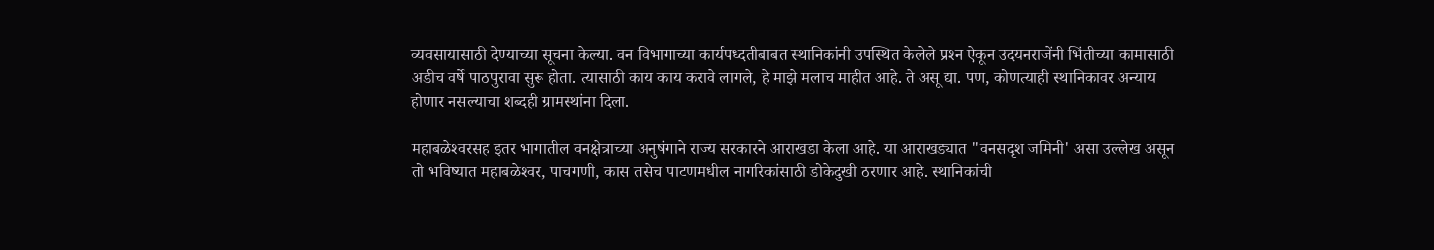व्यवसायासाठी देण्याच्या सूचना केल्या. वन विभागाच्या कार्यपध्दतीबाबत स्थानिकांनी उपस्थित केलेले प्रश्‍न ऐकून उदयनराजेंनी भिंतीच्या कामासाठी अडीच वर्षे पाठपुरावा सुरू होता. त्यासाठी काय काय करावे लागले, हे माझे मलाच माहीत आहे. ते असू द्या. पण, कोणत्याही स्थानिकावर अन्याय होणार नसल्याचा शब्दही ग्रामस्थांना दिला.

महाबळेश्‍वरसह इतर भागातील वनक्षेत्राच्या अनुषंगाने राज्य सरकारने आराखडा केला आहे. या आराखड्यात "वनसदृश जमिनी' असा उल्लेख असून तो भविष्यात महाबळेश्‍वर, पाचगणी, कास तसेच पाटणमधील नागरिकांसाठी डोकेदुखी ठरणार आहे. स्थानिकांची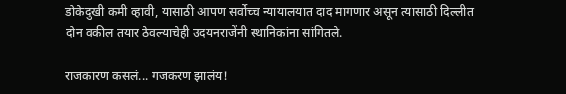डोकेदुखी कमी व्हावी, यासाठी आपण सर्वोच्च न्यायालयात दाद मागणार असून त्यासाठी दिल्लीत दोन वकील तयार ठेवल्याचेही उदयनराजेंनी स्थानिकांना सांगितले.

राजकारण कसलं... गजकरण झालंय!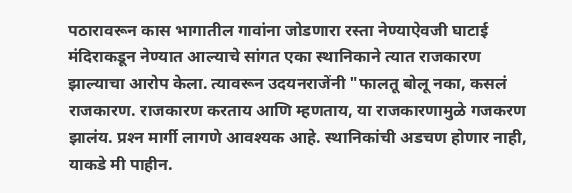पठारावरून कास भागातील गावांना जोडणारा रस्ता नेण्याऐवजी घाटाई मंदिराकडून नेण्यात आल्याचे सांगत एका स्थानिकाने त्यात राजकारण झाल्याचा आरोप केला. त्यावरून उदयनराजेंनी "फालतू बोलू नका, कसलं राजकारण. राजकारण करताय आणि म्हणताय, या राजकारणामुळे गजकरण झालंय. प्रश्‍न मार्गी लागणे आवश्‍यक आहे. स्थानिकांची अडचण होणार नाही, याकडे मी पाहीन.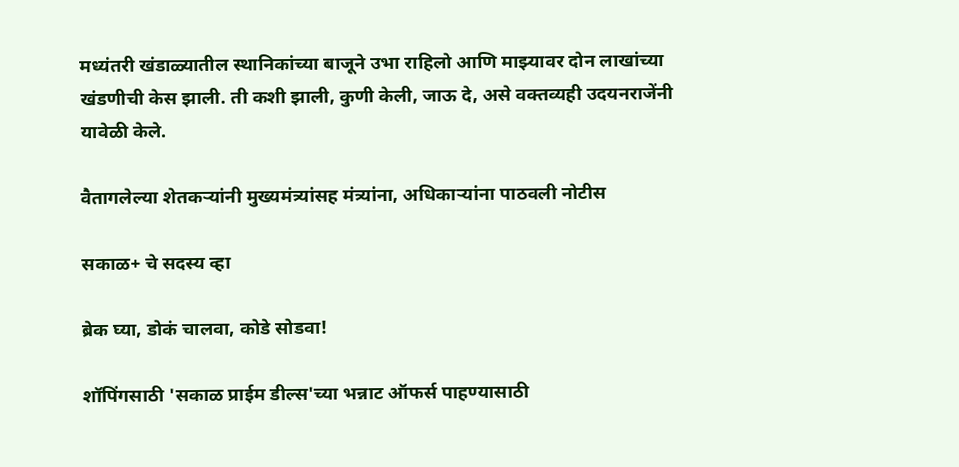मध्यंतरी खंडाळ्यातील स्थानिकांच्या बाजूने उभा राहिलो आणि माझ्यावर दोन लाखांच्या खंडणीची केस झाली. ती कशी झाली, कुणी केली, जाऊ दे, असे वक्‍तव्यही उदयनराजेंनी यावेळी केले.

वैतागलेल्या शेतकऱ्यांनी मुख्यमंत्र्यांसह मंत्र्यांना, अधिकाऱ्यांना पाठवली नोटीस

सकाळ+ चे सदस्य व्हा

ब्रेक घ्या, डोकं चालवा, कोडे सोडवा!

शॉपिंगसाठी 'सकाळ प्राईम डील्स'च्या भन्नाट ऑफर्स पाहण्यासाठी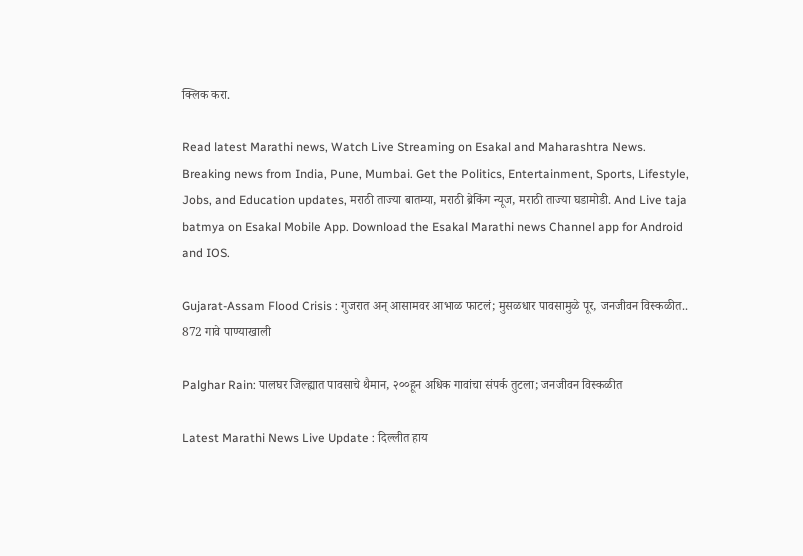क्लिक करा.

Read latest Marathi news, Watch Live Streaming on Esakal and Maharashtra News. Breaking news from India, Pune, Mumbai. Get the Politics, Entertainment, Sports, Lifestyle, Jobs, and Education updates, मराठी ताज्या बातम्या, मराठी ब्रेकिंग न्यूज, मराठी ताज्या घडामोडी. And Live taja batmya on Esakal Mobile App. Download the Esakal Marathi news Channel app for Android and IOS.

Gujarat-Assam Flood Crisis : गुजरात अन् आसामवर आभाळ फाटलं; मुसळधार पावसामुळे पूर, जनजीवन विस्कळीत.. 872 गावे पाण्याखाली

Palghar Rain: पालघर जिल्ह्यात पावसाचे थैमान, २००हून अधिक गावांचा संपर्क तुटला; जनजीवन विस्कळीत

Latest Marathi News Live Update : दिल्लीत हाय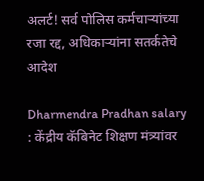अलर्ट! सर्व पोलिस कर्मचाऱ्यांच्या रजा रद्द, अधिकाऱ्यांना सतर्कतेचे आदेश

Dharmendra Pradhan salary : केंद्रीय कॅबिनेट शिक्षण मंत्र्यांवर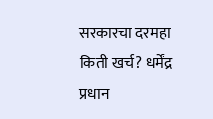सरकारचा दरमहा किती खर्च? धर्मेंद्र प्रधान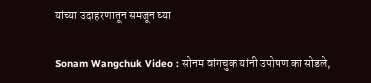यांच्या उदाहरणातून समजून घ्या

Sonam Wangchuk Video : सोनम वांगचुक यांनी उपोषण का सोडले,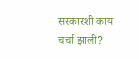सरकारशी काय चर्चा झाली?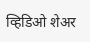व्हिडिओ शेअर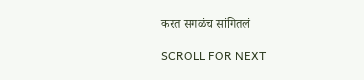करत सगळंच सांगितलं

SCROLL FOR NEXT